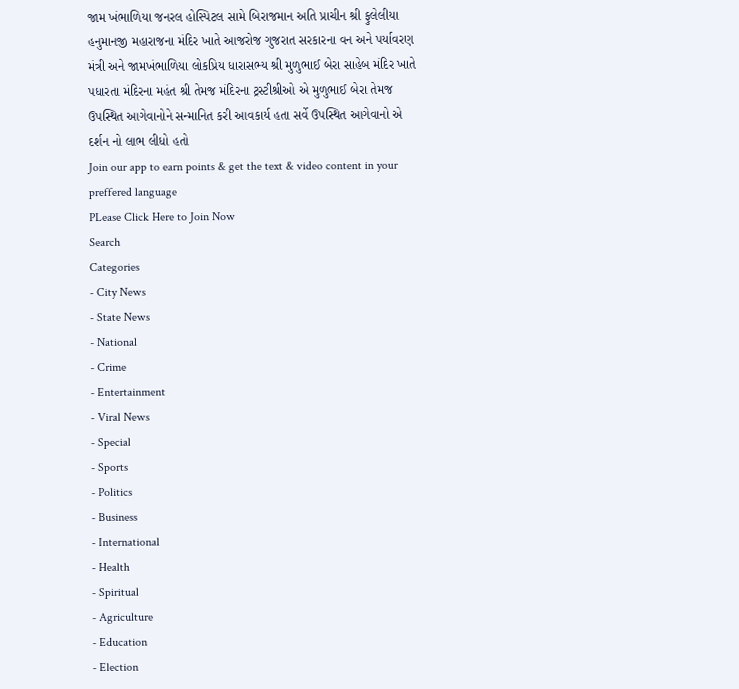જામ ખંભાળિયા જનરલ હોસ્પિટલ સામે બિરાજમાન અતિ પ્રાચીન શ્રી ફુલેલીયા હનુમાનજી મહારાજના મંદિર ખાતે આજરોજ ગુજરાત સરકારના વન અને પર્યાવરણ મંત્રી અને જામખંભાળિયા લોકપ્રિય ધારાસભ્ય શ્રી મુળુભાઈ બેરા સાહેબ મંદિર ખાતે પધારતા મંદિરના મહંત શ્રી તેમજ મંદિરના ટ્રસ્ટીશ્રીઓ એ મુળુભાઈ બેરા તેમજ ઉપસ્થિત આગેવાનોને સન્માનિત કરી આવકાર્ય હતા સર્વે ઉપસ્થિત આગેવાનો એ દર્શન નો લાભ લીધો હતો
Join our app to earn points & get the text & video content in your preffered language
PLease Click Here to Join Now
Search
Categories
- City News
- State News
- National
- Crime
- Entertainment
- Viral News
- Special
- Sports
- Politics
- Business
- International
- Health
- Spiritual
- Agriculture
- Education
- Election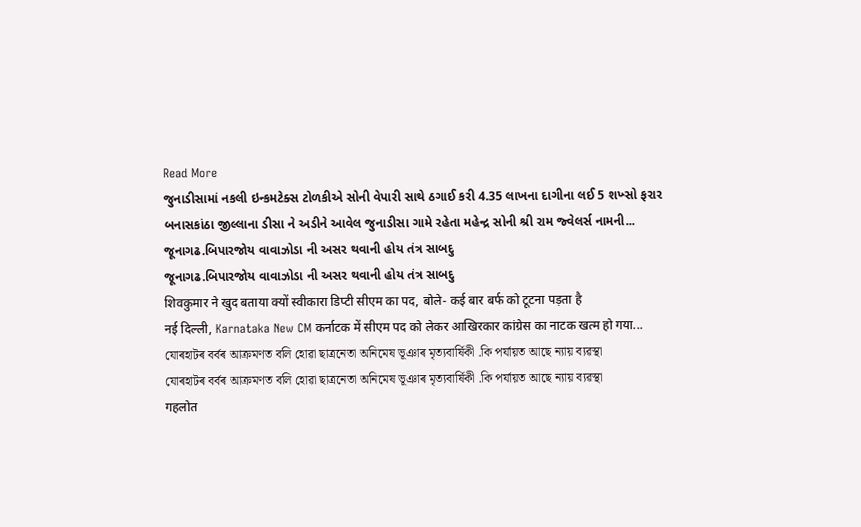Read More
જુનાડીસામાં નકલી ઇન્કમટેક્સ ટોળકીએ સોની વેપારી સાથે ઠગાઈ કરી 4.35 લાખના દાગીના લઈ 5 શખ્સો ફરાર
બનાસકાંઠા જીલ્લાના ડીસા ને અડીને આવેલ જુનાડીસા ગામે રહેતા મહેન્દ્ર સોની શ્રી રામ જ્વેલર્સ નામની...
જૂનાગઢ.બિપારજોય વાવાઝોડા ની અસર થવાની હોય તંત્ર સાબદુ
જૂનાગઢ.બિપારજોય વાવાઝોડા ની અસર થવાની હોય તંત્ર સાબદુ
शिवकुमार ने खुद बताया क्यों स्वीकारा डिप्टी सीएम का पद, बोले- कई बार बर्फ को टूटना पड़ता है
नई दिल्ली, Karnataka New CM कर्नाटक में सीएम पद को लेकर आखिरकार कांग्रेस का नाटक खत्म हो गया...
যোৰহাটৰ বৰ্বৰ আক্ৰমণত বলি হোৱা ছাত্ৰনেতা অনিমেষ ভূঞাৰ মৃত্যবাৰ্ষিকী .কি পৰ্যায়ত আছে ন্যায় ব্যৱস্থা
যোৰহাটৰ বৰ্বৰ আক্ৰমণত বলি হোৱা ছাত্ৰনেতা অনিমেষ ভূঞাৰ মৃত্যবাৰ্ষিকী .কি পৰ্যায়ত আছে ন্যায় ব্যৱস্থা
गहलोत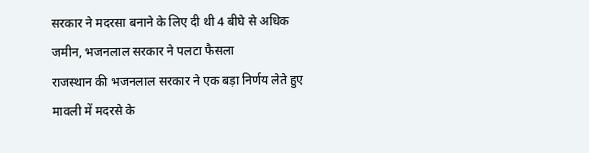सरकार ने मदरसा बनाने के लिए दी थी 4 बीघे से अधिक जमीन, भजनलाल सरकार ने पलटा फैसला
राजस्थान की भजनलाल सरकार ने एक बड़ा निर्णय लेते हुए मावली में मदरसे के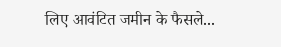लिए आवंटित जमीन के फैसले...